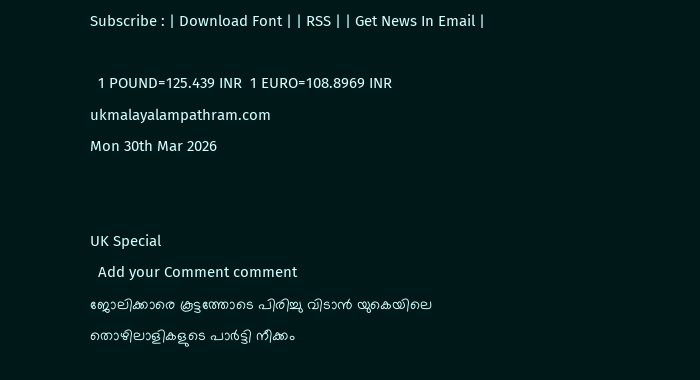Subscribe : | Download Font | | RSS | | Get News In Email |

  1 POUND=125.439 INR  1 EURO=108.8969 INR
ukmalayalampathram.com
Mon 30th Mar 2026


UK Special
  Add your Comment comment
ജോലിക്കാരെ കൂട്ടത്തോടെ പിരിച്ചു വിടാന്‍ യുകെയിലെ തൊഴിലാളികളുടെ പാര്‍ട്ടി നീക്കം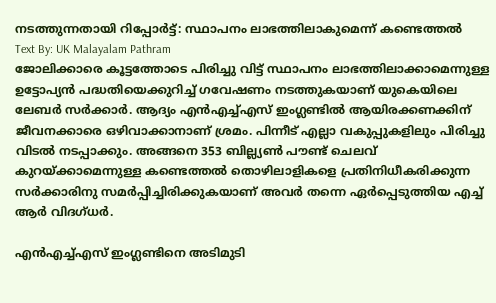നടത്തുന്നതായി റിപ്പോര്‍ട്ട്: സ്ഥാപനം ലാഭത്തിലാകുമെന്ന് കണ്ടെത്തല്‍
Text By: UK Malayalam Pathram
ജോലിക്കാരെ കൂട്ടത്തോടെ പിരിച്ചു വിട്ട് സ്ഥാപനം ലാഭത്തിലാക്കാമെന്നുള്ള ഉട്ടോപ്യന്‍ പദ്ധതിയെക്കുറിച്ച് ഗവേഷണം നടത്തുകയാണ് യുകെയിലെ ലേബര്‍ സര്‍ക്കാര്‍. ആദ്യം എന്‍എച്ച്എസ് ഇംഗ്ലണ്ടില്‍ ആയിരക്കണക്കിന് ജീവനക്കാരെ ഒഴിവാക്കാനാണ് ശ്രമം. പിന്നീട് എല്ലാ വകുപ്പുകളിലും പിരിച്ചു വിടല്‍ നടപ്പാക്കും. അങ്ങനെ 353 ബില്ല്യണ്‍ പൗണ്ട് ചെലവ് കുറയ്ക്കാമെന്നുള്ള കണ്ടെത്തല്‍ തൊഴിലാളികളെ പ്രതിനിധീകരിക്കുന്ന സര്‍ക്കാരിനു സമര്‍പ്പിച്ചിരിക്കുകയാണ് അവര്‍ തന്നെ ഏര്‍പ്പെടുത്തിയ എച്ച് ആര്‍ വിദഗ്ധര്‍.

എന്‍എച്ച്എസ് ഇംഗ്ലണ്ടിനെ അടിമുടി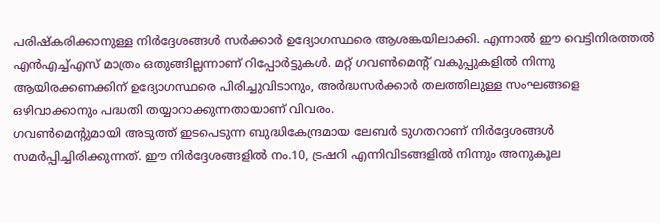പരിഷ്‌കരിക്കാനുള്ള നിര്‍ദ്ദേശങ്ങള്‍ സര്‍ക്കാര്‍ ഉദ്യോഗസ്ഥരെ ആശങ്കയിലാക്കി. എന്നാല്‍ ഈ വെട്ടിനിരത്തല്‍ എന്‍എച്ച്എസ് മാത്രം ഒതുങ്ങില്ലന്നാണ് റിപ്പോര്‍ട്ടുകള്‍. മറ്റ് ഗവണ്‍മെന്റ് വകുപ്പുകളില്‍ നിന്നു ആയിരക്കണക്കിന് ഉദ്യോഗസ്ഥരെ പിരിച്ചുവിടാനും, അര്‍ദ്ധസര്‍ക്കാര്‍ തലത്തിലുള്ള സംഘങ്ങളെ ഒഴിവാക്കാനും പദ്ധതി തയ്യാറാക്കുന്നതായാണ് വിവരം.
ഗവണ്‍മെന്റുമായി അടുത്ത് ഇടപെടുന്ന ബുദ്ധികേന്ദ്രമായ ലേബര്‍ ടുഗതറാണ് നിര്‍ദ്ദേശങ്ങള്‍ സമര്‍പ്പിച്ചിരിക്കുന്നത്. ഈ നിര്‍ദ്ദേശങ്ങളില്‍ നം.10, ട്രഷറി എന്നിവിടങ്ങളില്‍ നിന്നും അനുകൂല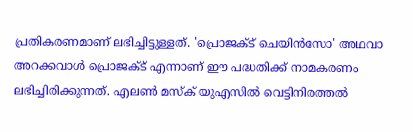പ്രതികരണമാണ് ലഭിച്ചിട്ടുള്ളത്. 'പ്രൊജക്ട് ചെയിന്‍സോ' അഥവാ അറക്കവാള്‍ പ്രൊജക്ട് എന്നാണ് ഈ പദ്ധതിക്ക് നാമകരണം ലഭിച്ചിരിക്കുന്നത്. എലണ്‍ മസ്‌ക് യുഎസില്‍ വെട്ടിനിരത്തല്‍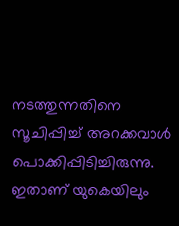നടത്തുന്നതിനെ സൂചിപ്പിച്ച് അറക്കവാള്‍ പൊക്കിപ്പിടിച്ചിരുന്നു. ഇതാണ് യുകെയിലും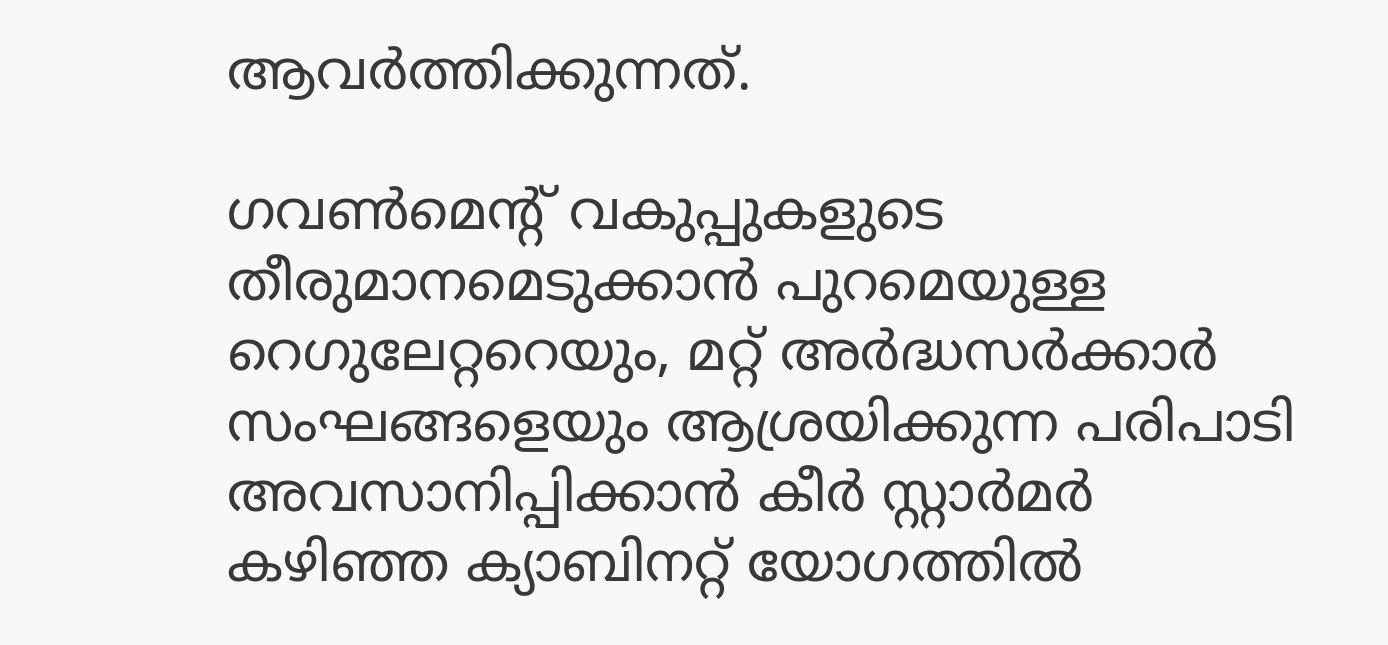ആവര്‍ത്തിക്കുന്നത്.

ഗവണ്‍മെന്റ് വകുപ്പുകളുടെ തീരുമാനമെടുക്കാന്‍ പുറമെയുള്ള റെഗുലേറ്ററെയും, മറ്റ് അര്‍ദ്ധസര്‍ക്കാര്‍ സംഘങ്ങളെയും ആശ്രയിക്കുന്ന പരിപാടി അവസാനിപ്പിക്കാന്‍ കീര്‍ സ്റ്റാര്‍മര്‍ കഴിഞ്ഞ ക്യാബിനറ്റ് യോഗത്തില്‍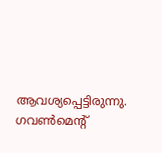ആവശ്യപ്പെട്ടിരുന്നു. ഗവണ്‍മെന്റ്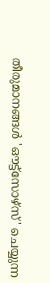തീരുമാനങ്ങള്‍ 'ഔട്ട്സോഴ്സ്' ചെയ്യുന്ന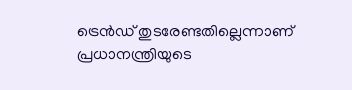ട്രെന്‍ഡ് തുടരേണ്ടതില്ലെന്നാണ് പ്രധാനന്ത്രിയുടെ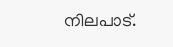നിലപാട്.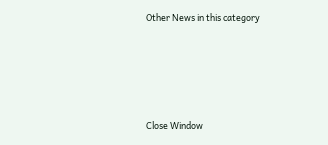Other News in this category








Close Window